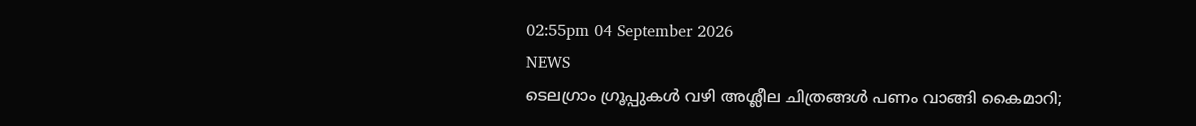02:55pm 04 September 2026
NEWS
ടെലഗ്രാം ഗ്രൂപ്പുകൾ വഴി അശ്ലീല ചിത്രങ്ങൾ പണം വാങ്ങി കൈമാറി;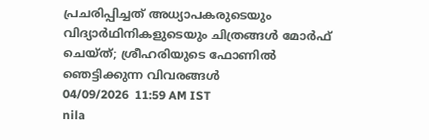പ്രചരിപ്പിച്ചത് അധ്യാപകരുടെയും വിദ്യാർഥിനികളുടെയും ചിത്രങ്ങൾ മോർഫ് ചെയ്ത്; ശ്രീഹരിയുടെ ഫോണിൽ ഞെട്ടിക്കുന്ന വിവരങ്ങൾ
04/09/2026  11:59 AM IST
nila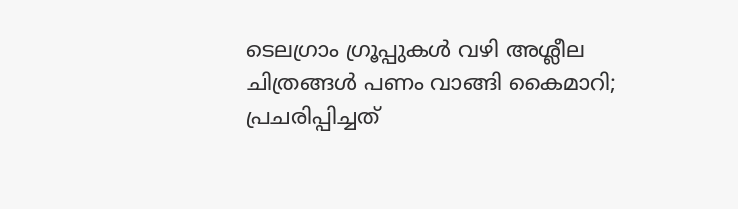ടെലഗ്രാം ഗ്രൂപ്പുകൾ വഴി അശ്ലീല ചിത്രങ്ങൾ പണം വാങ്ങി കൈമാറി; പ്രചരിപ്പിച്ചത്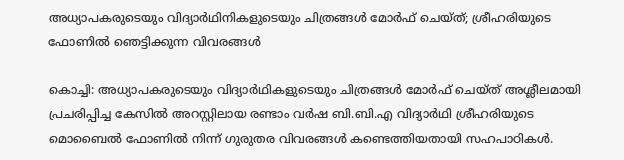അധ്യാപകരുടെയും വിദ്യാർഥിനികളുടെയും ചിത്രങ്ങൾ മോർഫ് ചെയ്ത്; ശ്രീഹരിയുടെ ഫോണിൽ ഞെട്ടിക്കുന്ന വിവരങ്ങൾ

കൊച്ചി: അധ്യാപകരുടെയും വിദ്യാർഥികളുടെയും ചിത്രങ്ങൾ മോർഫ് ചെയ്ത് അശ്ലീലമായി പ്രചരിപ്പിച്ച കേസിൽ അറസ്റ്റിലായ രണ്ടാം വർഷ ബി.ബി.എ വിദ്യാർഥി ശ്രീഹരിയുടെ മൊബൈൽ ഫോണിൽ നിന്ന് ഗുരുതര വിവരങ്ങൾ കണ്ടെത്തിയതായി സഹപാഠികൾ.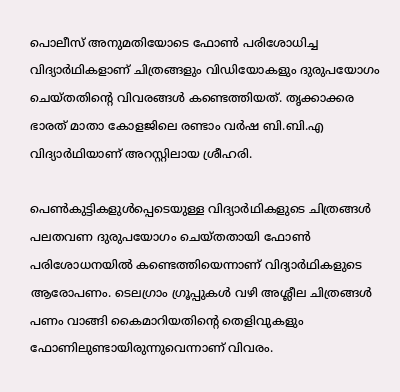പൊലീസ് അനുമതിയോടെ ഫോൺ പരിശോധിച്ച വിദ്യാർഥികളാണ് ചിത്രങ്ങളും വിഡിയോകളും ദുരുപയോഗം ചെയ്തതിന്റെ വിവരങ്ങൾ കണ്ടെത്തിയത്. തൃക്കാക്കര ഭാരത് മാതാ കോളജിലെ രണ്ടാം വർഷ ബി.ബി.എ വിദ്യാർഥിയാണ് അറസ്റ്റിലായ ശ്രീഹരി.

പെൺകുട്ടികളുൾപ്പെടെയുള്ള വിദ്യാർഥികളുടെ ചിത്രങ്ങൾ പലതവണ ദുരുപയോഗം ചെയ്തതായി ഫോൺ പരിശോധനയിൽ കണ്ടെത്തിയെന്നാണ് വിദ്യാർഥികളുടെ ആരോപണം. ടെലഗ്രാം ഗ്രൂപ്പുകൾ വഴി അശ്ലീല ചിത്രങ്ങൾ പണം വാങ്ങി കൈമാറിയതിന്റെ തെളിവുകളും ഫോണിലുണ്ടായിരുന്നുവെന്നാണ് വിവരം.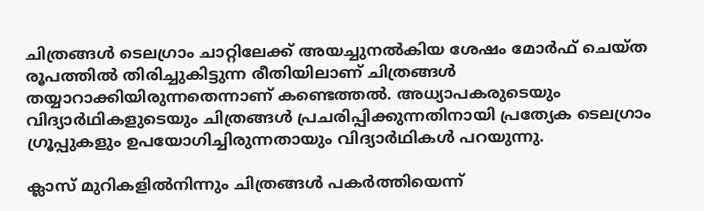ചിത്രങ്ങൾ ടെലഗ്രാം ചാറ്റിലേക്ക് അയച്ചുനൽകിയ ശേഷം മോർഫ് ചെയ്ത രൂപത്തിൽ തിരിച്ചുകിട്ടുന്ന രീതിയിലാണ് ചിത്രങ്ങൾ തയ്യാറാക്കിയിരുന്നതെന്നാണ് കണ്ടെത്തൽ. അധ്യാപകരുടെയും വിദ്യാർഥികളുടെയും ചിത്രങ്ങൾ പ്രചരിപ്പിക്കുന്നതിനായി പ്രത്യേക ടെലഗ്രാം ഗ്രൂപ്പുകളും ഉപയോഗിച്ചിരുന്നതായും വിദ്യാർഥികൾ പറയുന്നു.

ക്ലാസ് മുറികളിൽനിന്നും ചിത്രങ്ങൾ പകർത്തിയെന്ന്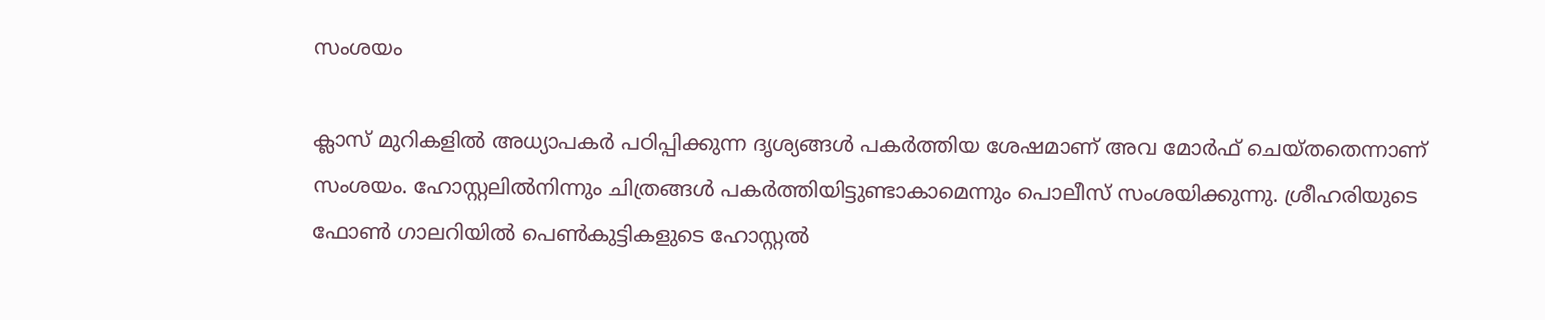സംശയം

ക്ലാസ് മുറികളിൽ അധ്യാപകർ പഠിപ്പിക്കുന്ന ദൃശ്യങ്ങൾ പകർത്തിയ ശേഷമാണ് അവ മോർഫ് ചെയ്തതെന്നാണ് സംശയം. ഹോസ്റ്റലിൽനിന്നും ചിത്രങ്ങൾ പകർത്തിയിട്ടുണ്ടാകാമെന്നും പൊലീസ് സംശയിക്കുന്നു. ശ്രീഹരിയുടെ ഫോൺ ഗാലറിയിൽ പെൺകുട്ടികളുടെ ഹോസ്റ്റൽ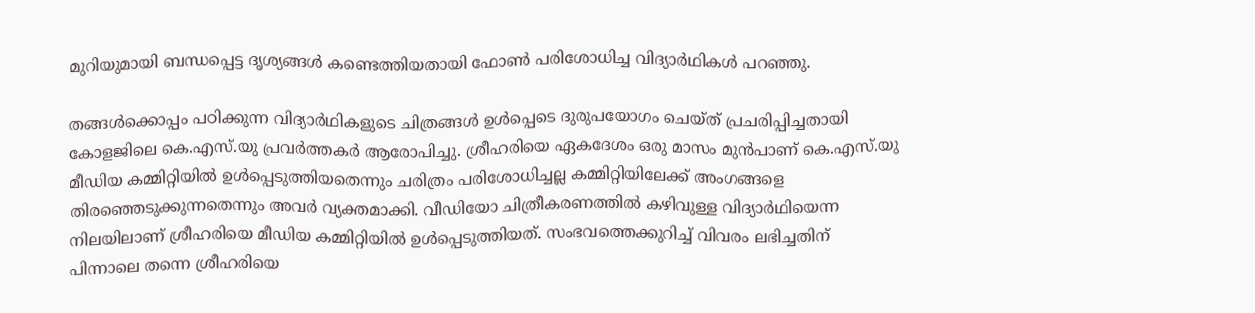മുറിയുമായി ബന്ധപ്പെട്ട ദൃശ്യങ്ങൾ കണ്ടെത്തിയതായി ഫോൺ പരിശോധിച്ച വിദ്യാർഥികൾ പറഞ്ഞു.

തങ്ങൾക്കൊപ്പം പഠിക്കുന്ന വിദ്യാർഥികളുടെ ചിത്രങ്ങൾ ഉൾപ്പെടെ ദുരുപയോഗം ചെയ്ത് പ്രചരിപ്പിച്ചതായി കോളജിലെ കെ.എസ്.യു പ്രവർത്തകർ ആരോപിച്ചു. ശ്രീഹരിയെ ഏകദേശം ഒരു മാസം മുൻപാണ് കെ.എസ്.യു മീഡിയ കമ്മിറ്റിയിൽ ഉൾപ്പെടുത്തിയതെന്നും ചരിത്രം പരിശോധിച്ചല്ല കമ്മിറ്റിയിലേക്ക് അംഗങ്ങളെ തിരഞ്ഞെടുക്കുന്നതെന്നും അവർ വ്യക്തമാക്കി. വീഡിയോ ചിത്രീകരണത്തിൽ കഴിവുള്ള വിദ്യാർഥിയെന്ന നിലയിലാണ് ശ്രീഹരിയെ മീഡിയ കമ്മിറ്റിയിൽ ഉൾപ്പെടുത്തിയത്. സംഭവത്തെക്കുറിച്ച് വിവരം ലഭിച്ചതിന് പിന്നാലെ തന്നെ ശ്രീഹരിയെ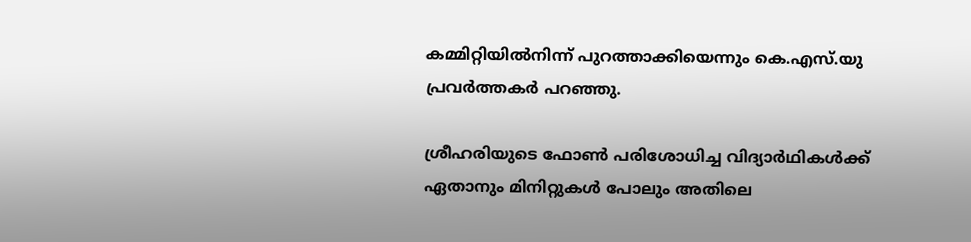കമ്മിറ്റിയിൽനിന്ന് പുറത്താക്കിയെന്നും കെ.എസ്.യു പ്രവർത്തകർ പറഞ്ഞു.

ശ്രീഹരിയുടെ ഫോൺ പരിശോധിച്ച വിദ്യാർഥികൾക്ക് ഏതാനും മിനിറ്റുകൾ പോലും അതിലെ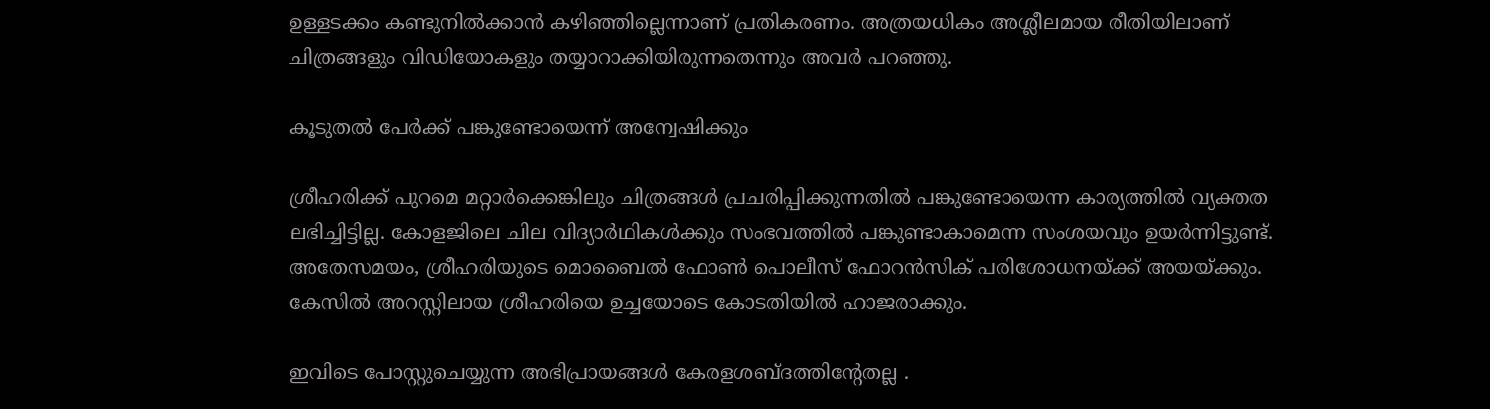ഉള്ളടക്കം കണ്ടുനിൽക്കാൻ കഴിഞ്ഞില്ലെന്നാണ് പ്രതികരണം. അത്രയധികം അശ്ലീലമായ രീതിയിലാണ് ചിത്രങ്ങളും വിഡിയോകളും തയ്യാറാക്കിയിരുന്നതെന്നും അവർ പറഞ്ഞു.

കൂടുതൽ പേർക്ക് പങ്കുണ്ടോയെന്ന് അന്വേഷിക്കും

ശ്രീഹരിക്ക് പുറമെ മറ്റാർക്കെങ്കിലും ചിത്രങ്ങൾ പ്രചരിപ്പിക്കുന്നതിൽ പങ്കുണ്ടോയെന്ന കാര്യത്തിൽ വ്യക്തത ലഭിച്ചിട്ടില്ല. കോളജിലെ ചില വിദ്യാർഥികൾക്കും സംഭവത്തിൽ പങ്കുണ്ടാകാമെന്ന സംശയവും ഉയർന്നിട്ടുണ്ട്. അതേസമയം, ശ്രീഹരിയുടെ മൊബൈൽ ഫോൺ പൊലീസ് ഫോറൻസിക് പരിശോധനയ്ക്ക് അയയ്ക്കും. കേസിൽ അറസ്റ്റിലായ ശ്രീഹരിയെ ഉച്ചയോടെ കോടതിയിൽ ഹാജരാക്കും.

ഇവിടെ പോസ്റ്റുചെയ്യുന്ന അഭിപ്രായങ്ങള്‍ കേരളശബ്‌ദത്തിന്റേതല്ല .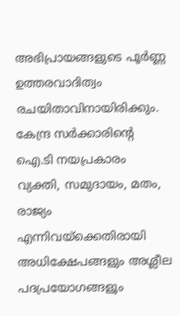അഭിപ്രായങ്ങളുടെ പൂര്‍ണ്ണ ഉത്തരവാദിത്വം രചയിതാവിനായിരിക്കും. കേന്ദ്ര സർക്കാരിന്റെ ഐ.ടി നയപ്രകാരം വ്യക്തി, സമുദായം, മതം, രാജ്യം എന്നിവയ്ക്കെതിരായി അധിക്ഷേപങ്ങളും അശ്ലീല പദപ്രയോഗങ്ങളൂം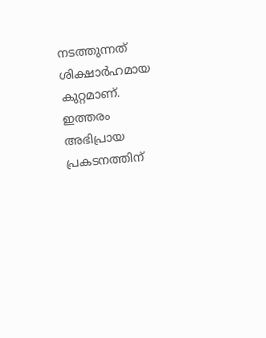നടത്തുന്നത് ശിക്ഷാര്‍ഹമായ കുറ്റമാണ്. ഇത്തരം അഭിപ്രായ പ്രകടനത്തിന്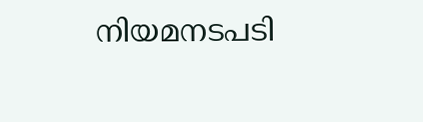നിയമനടപടി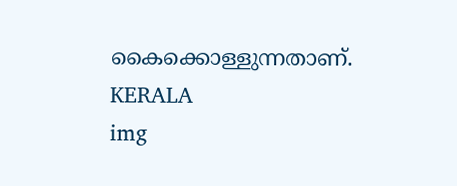കൈക്കൊള്ളുന്നതാണ്.
KERALA
img